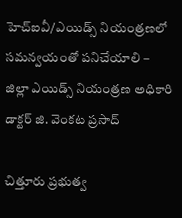హెచ్‌ఐవీ/ఎయిడ్స్ నియంత్రణలో సమన్వయంతో పనిచేయాలి – జిల్లా ఎయిడ్స్ నియంత్రణ అధికారి డాక్టర్ జి. వెంకట ప్రసాద్

చిత్తూరు ప్రభుత్వ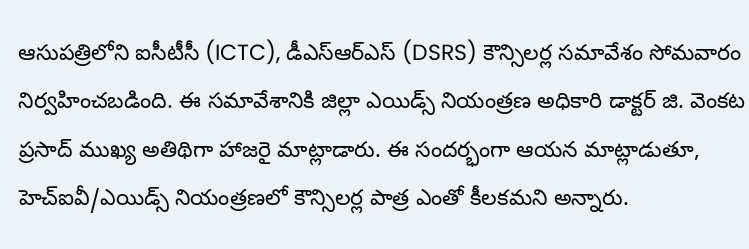ఆసుపత్రిలోని ఐసీటీసీ (ICTC), డీఎస్ఆర్ఎస్ (DSRS) కౌన్సిలర్ల సమావేశం సోమవారం నిర్వహించబడింది. ఈ సమావేశానికి జిల్లా ఎయిడ్స్ నియంత్రణ అధికారి డాక్టర్ జి. వెంకట ప్రసాద్ ముఖ్య అతిథిగా హాజరై మాట్లాడారు. ఈ సందర్భంగా ఆయన మాట్లాడుతూ, హెచ్‌ఐవీ/ఎయిడ్స్ నియంత్రణలో కౌన్సిలర్ల పాత్ర ఎంతో కీలకమని అన్నారు.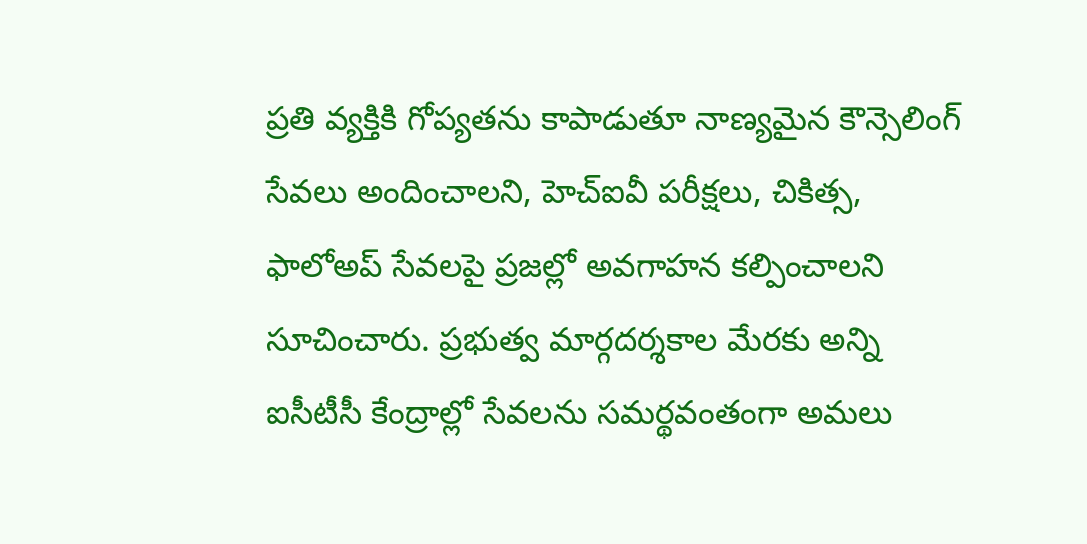ప్రతి వ్యక్తికి గోప్యతను కాపాడుతూ నాణ్యమైన కౌన్సెలింగ్ సేవలు అందించాలని, హెచ్‌ఐవీ పరీక్షలు, చికిత్స, ఫాలోఅప్ సేవలపై ప్రజల్లో అవగాహన కల్పించాలని సూచించారు. ప్రభుత్వ మార్గదర్శకాల మేరకు అన్ని ఐసీటీసీ కేంద్రాల్లో సేవలను సమర్థవంతంగా అమలు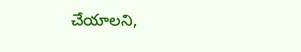చేయాలని,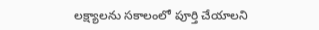లక్ష్యాలను సకాలంలో పూర్తి చేయాలని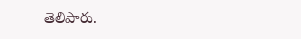తెలిపారు.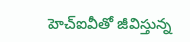హెచ్‌ఐవీతో జీవిస్తున్న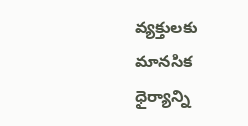వ్యక్తులకు మానసిక ధైర్యాన్ని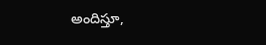అందిస్తూ,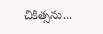చికిత్సను...